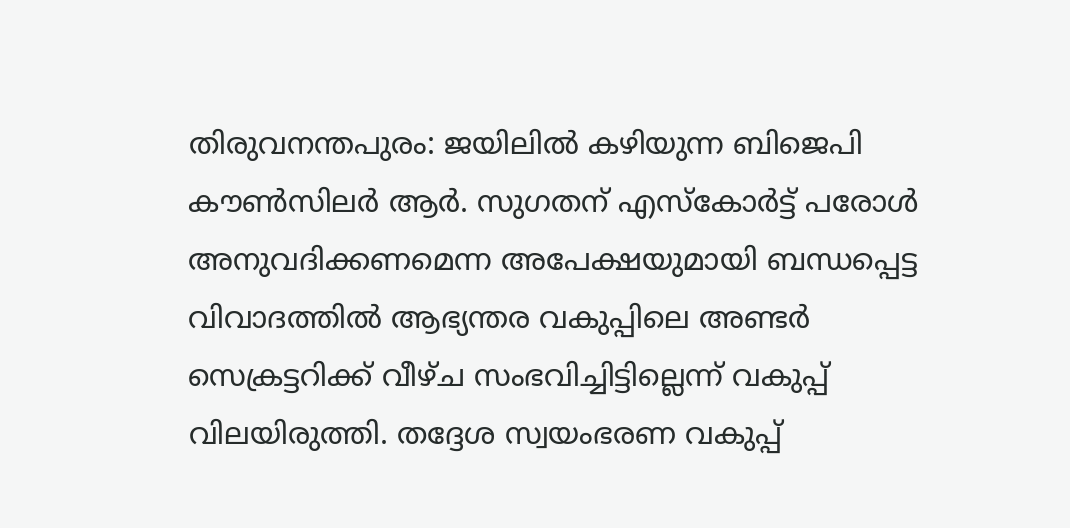തിരുവനന്തപുരം: ജയിലിൽ കഴിയുന്ന ബിജെപി കൗൺസിലർ ആർ. സുഗതന് എസ്കോർട്ട് പരോൾ അനുവദിക്കണമെന്ന അപേക്ഷയുമായി ബന്ധപ്പെട്ട വിവാദത്തിൽ ആഭ്യന്തര വകുപ്പിലെ അണ്ടർ സെക്രട്ടറിക്ക് വീഴ്ച സംഭവിച്ചിട്ടില്ലെന്ന് വകുപ്പ് വിലയിരുത്തി. തദ്ദേശ സ്വയംഭരണ വകുപ്പ്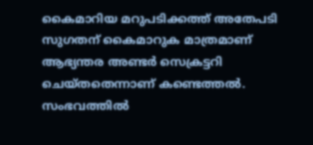കൈമാറിയ മറുപടിക്കത്ത് അതേപടി സുഗതന് കൈമാറുക മാത്രമാണ് ആഭ്യന്തര അണ്ടർ സെക്രട്ടറി ചെയ്തതെന്നാണ് കണ്ടെത്തൽ. സംഭവത്തിൽ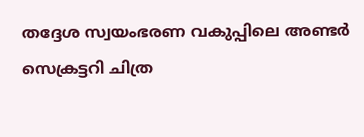തദ്ദേശ സ്വയംഭരണ വകുപ്പിലെ അണ്ടർ സെക്രട്ടറി ചിത്ര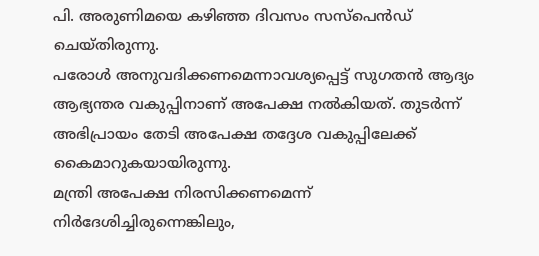പി. അരുണിമയെ കഴിഞ്ഞ ദിവസം സസ്പെൻഡ് ചെയ്തിരുന്നു.
പരോൾ അനുവദിക്കണമെന്നാവശ്യപ്പെട്ട് സുഗതൻ ആദ്യം ആഭ്യന്തര വകുപ്പിനാണ് അപേക്ഷ നൽകിയത്. തുടർന്ന് അഭിപ്രായം തേടി അപേക്ഷ തദ്ദേശ വകുപ്പിലേക്ക് കൈമാറുകയായിരുന്നു.
മന്ത്രി അപേക്ഷ നിരസിക്കണമെന്ന് നിർദേശിച്ചിരുന്നെങ്കിലും,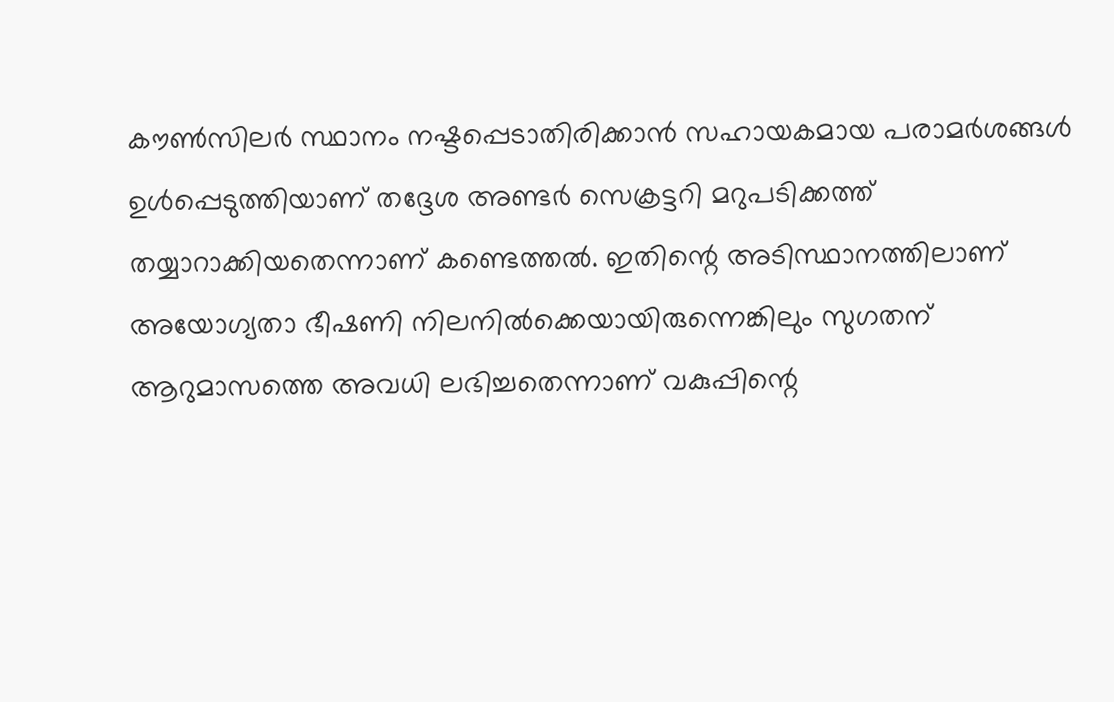കൗൺസിലർ സ്ഥാനം നഷ്ടപ്പെടാതിരിക്കാൻ സഹായകമായ പരാമർശങ്ങൾ ഉൾപ്പെടുത്തിയാണ് തദ്ദേശ അണ്ടർ സെക്രട്ടറി മറുപടിക്കത്ത് തയ്യാറാക്കിയതെന്നാണ് കണ്ടെത്തൽ. ഇതിന്റെ അടിസ്ഥാനത്തിലാണ് അയോഗ്യതാ ഭീഷണി നിലനിൽക്കെയായിരുന്നെങ്കിലും സുഗതന് ആറുമാസത്തെ അവധി ലഭിച്ചതെന്നാണ് വകുപ്പിന്റെ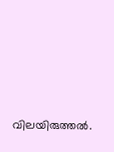വിലയിരുത്തൽ.